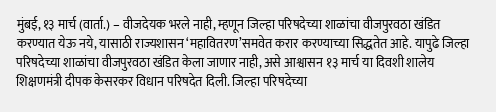मुंबई, १३ मार्च (वार्ता.) – वीजदेयक भरले नाही, म्हणून जिल्हा परिषदेच्या शाळांचा वीजपुरवठा खंडित करण्यात येऊ नये, यासाठी राज्यशासन ‘महावितरण’समवेत करार करण्याच्या सिद्धतेत आहे. यापुढे जिल्हा परिषदेच्या शाळांचा वीजपुरवठा खंडित केला जाणार नाही, असे आश्वासन १३ मार्च या दिवशी शालेय शिक्षणमंत्री दीपक केसरकर विधान परिषदेत दिली. जिल्हा परिषदेच्या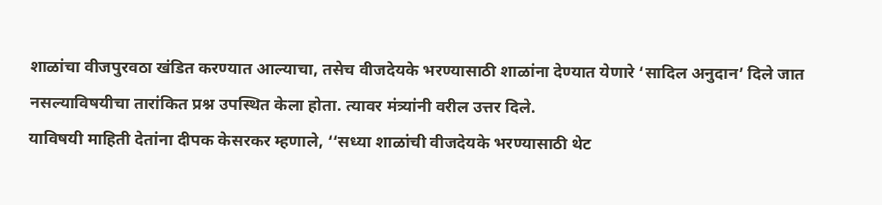शाळांचा वीजपुरवठा खंडित करण्यात आल्याचा, तसेच वीजदेयके भरण्यासाठी शाळांना देण्यात येणारे ‘सादिल अनुदान’ दिले जात नसल्याविषयीचा तारांकित प्रश्न उपस्थित केला होता. त्यावर मंत्र्यांनी वरील उत्तर दिले.
याविषयी माहिती देतांना दीपक केसरकर म्हणाले, ‘‘सध्या शाळांची वीजदेयके भरण्यासाठी थेट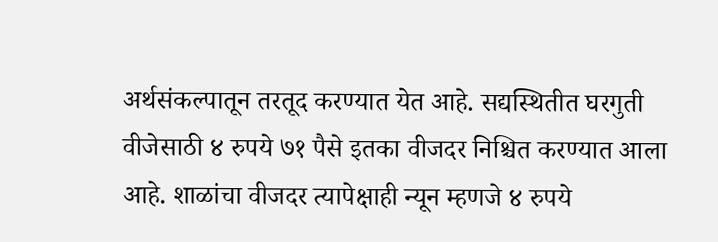अर्थसंकल्पातून तरतूद करण्यात येत आहे. सद्यस्थितीत घरगुती वीजेसाठी ४ रुपये ७१ पैसे इतका वीजदर निश्चित करण्यात आला आहे. शाळांचा वीजदर त्यापेक्षाही न्यून म्हणजे ४ रुपये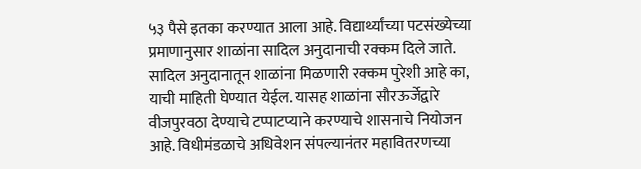५३ पैसे इतका करण्यात आला आहे. विद्यार्थ्यांच्या पटसंख्येच्या प्रमाणानुसार शाळांना सादिल अनुदानाची रक्कम दिले जाते. सादिल अनुदानातून शाळांना मिळणारी रक्कम पुरेशी आहे का, याची माहिती घेण्यात येईल. यासह शाळांना सौरऊर्जेद्वारे वीजपुरवठा देण्याचे टप्पाटप्याने करण्याचे शासनाचे नियोजन आहे. विधीमंडळाचे अधिवेशन संपल्यानंतर महावितरणच्या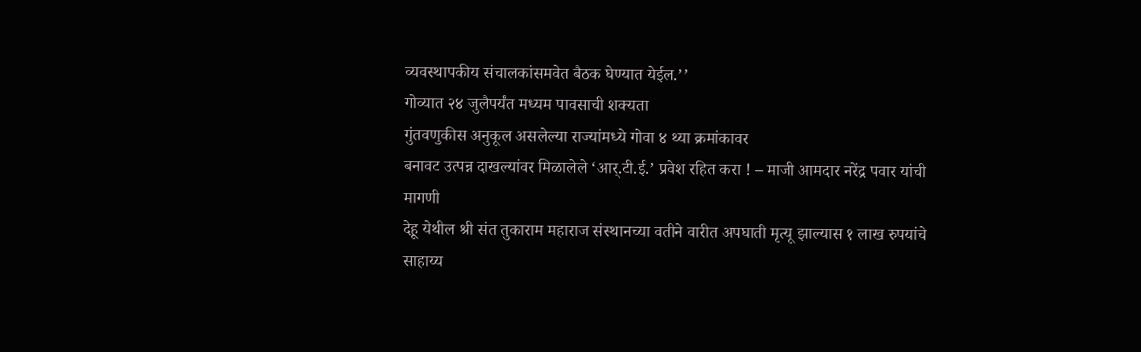व्यवस्थापकीय संचालकांसमवेत बैठक घेण्यात येईल.’’
गोव्यात २४ जुलैपर्यंत मध्यम पावसाची शक्यता
गुंतवणुकीस अनुकूल असलेल्या राज्यांमध्ये गोवा ४ थ्या क्रमांकावर
बनावट उत्पन्न दाखल्यांवर मिळालेले ‘आर्.टी.ई.’ प्रवेश रहित करा ! – माजी आमदार नरेंद्र पवार यांची मागणी
देहू येथील श्री संत तुकाराम महाराज संस्थानच्या वतीने वारीत अपघाती मृत्यू झाल्यास १ लाख रुपयांचे साहाय्य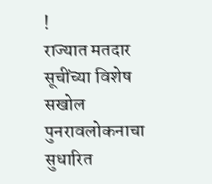!
राज्यात मतदार सूचींच्या विशेष सखोल पुनरावलोकनाचा सुधारित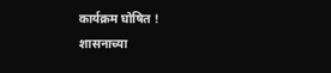कार्यक्रम घोषित !
शासनाच्या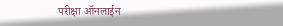परीक्षा ऑनलाईन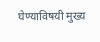घेण्याविषयी मुख्य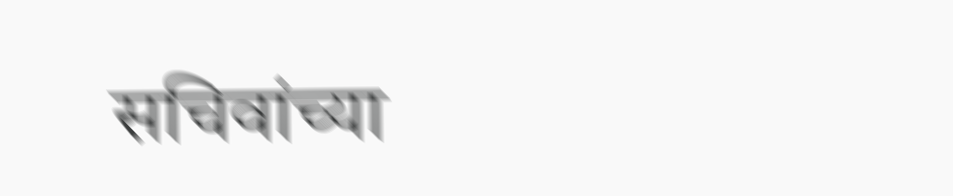सचिवांच्या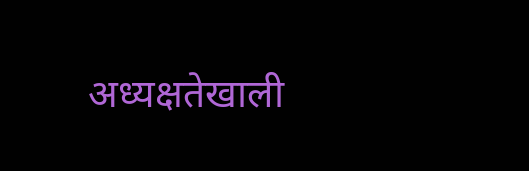अध्यक्षतेखाली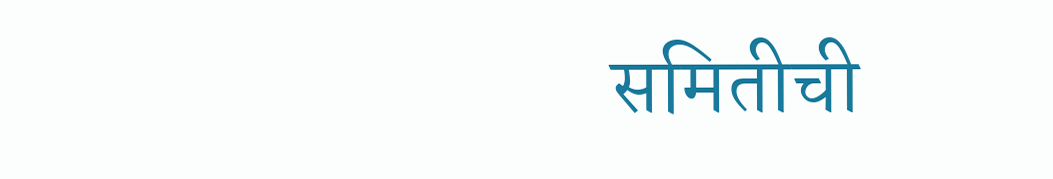समितीची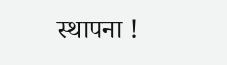स्थापना !